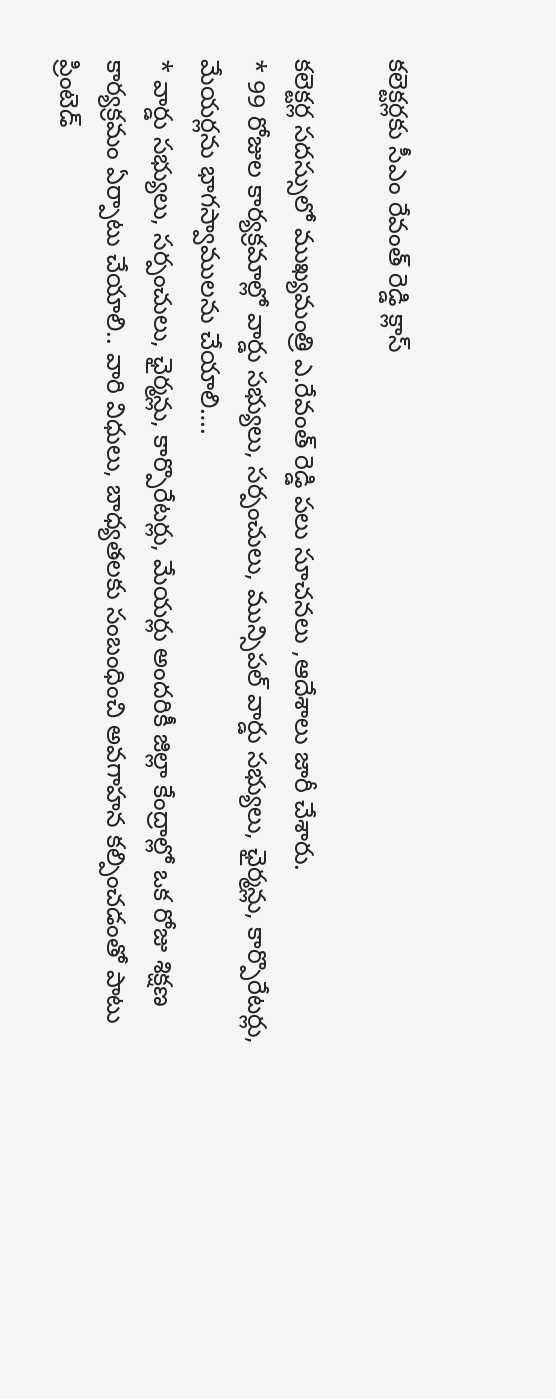కలెక్టర్లకు సీఎం రేవంత్ రెడ్డి క్లాస్

కలెక్టర్ల సదస్సులో ముఖ్యమంత్రి ఎ.రేవంత్ రెడ్డి పలు సూచనలు ,ఆదేశాలు జారీ చేశారు.
* 99 రోజుల కార్యక్రమాల్లో వార్డు సభ్యులు, సర్పంచులు, మున్సిపల్ వార్డు సభ్యులు, ఛైర్మన్లు, కార్పొరేటర్లు, మేయర్లను భాగస్వాములను చేయాలి….
* వార్డు సభ్యులు, సర్పంచులు, ఛైర్మన్లు, కార్పొరేటర్లు, మేయర్లు అందరికీ జిల్లా కేంద్రాల్లో ఒక రోజు శిక్షణ కార్యక్రమం ఏర్పాటు చేయాలి.. వారి విధులు, బాధ్యతలకు సంబంధించి అవగాహన కల్పించడంతో పాటు ప్రింటెడ్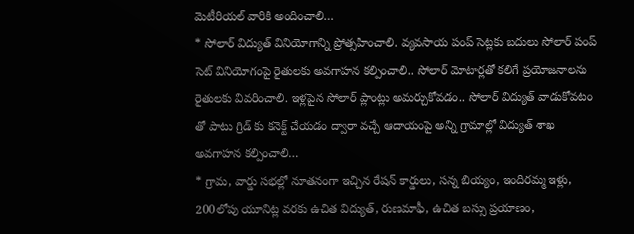మెటీరియల్ వారికి అందించాలి…
* సోలార్ విద్యుత్ వినియోగాన్ని ప్రోత్సహించాలి. వ్యవసాయ పంప్ సెట్లకు బదులు సోలార్ పంప్ సెట్ వినియోగంపై రైతులకు అవగాహన కల్పించాలి.. సోలార్ మోటార్లతో కలిగే ప్రయోజనాలను రైతులకు వివరించాలి. ఇళ్లపైన సోలార్ ప్లాంట్లు అమర్చుకోవడం.. సోలార్ విద్యుత్ వాడుకోవటం తో పాటు గ్రిడ్ కు కనెక్ట్ చేయడం ద్వారా వచ్చే ఆదాయంపై అన్ని గ్రామాల్లో విద్యుత్ శాఖ అవగాహన కల్పించాలి…
* గ్రామ, వార్డు సభల్లో నూతనంగా ఇచ్చిన రేషన్ కార్డులు, సన్న బియ్యం, ఇందిరమ్మ ఇళ్లు, 200లోపు యూనిట్ల వరకు ఉచిత విద్యుత్, రుణమాఫీ, ఉచిత బస్సు ప్రయాణం,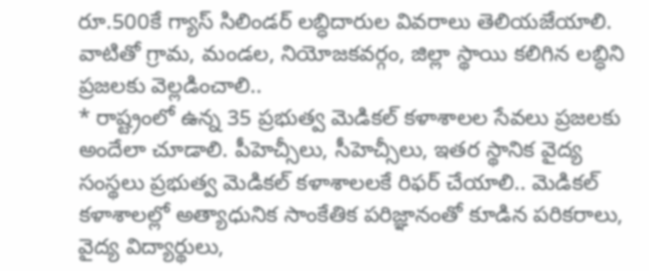రూ.500కే గ్యాస్ సిలిండర్ లబ్ధిదారుల వివరాలు తెలియజేయాలి. వాటితో గ్రామ, మండల, నియోజకవర్గం, జిల్లా స్థాయి కలిగిన లబ్ధిని ప్రజలకు వెల్లడించాలి..
* రాష్ట్రంలో ఉన్న 35 ప్రభుత్వ మెడికల్ కళాశాలల సేవలు ప్రజలకు అందేలా చూడాలి. పీహెచ్సీలు, సీహెచ్సీలు, ఇతర స్థానిక వైద్య సంస్థలు ప్రభుత్వ మెడికల్ కళాశాలలకే రిఫర్ చేయాలి.. మెడికల్ కళాశాలల్లో అత్యాధునిక సాంకేతిక పరిజ్ఞానంతో కూడిన పరికరాలు, వైద్య విద్యార్థులు,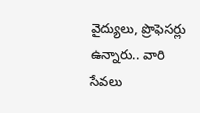వైద్యులు, ప్రొఫెసర్లు ఉన్నారు.. వారి సేవలు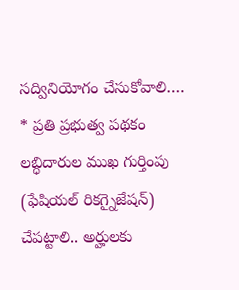సద్వినియోగం చేసుకోవాలి….
* ప్రతి ప్రభుత్వ పథకం లబ్ధిదారుల ముఖ గుర్తింపు (ఫేషియల్ రికగ్నైజేషన్) చేపట్టాలి.. అర్హులకు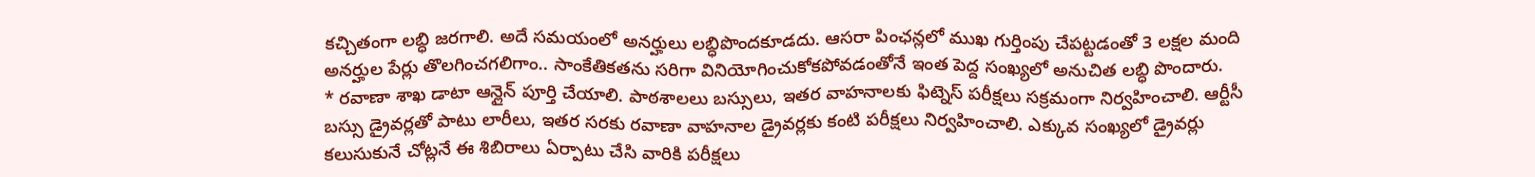కచ్చితంగా లబ్ధి జరగాలి. అదే సమయంలో అనర్హులు లబ్ధిపొందకూడదు. ఆసరా పింఛన్లలో ముఖ గుర్తింపు చేపట్టడంతో 3 లక్షల మంది అనర్హుల పేర్లు తొలగించగలిగాం.. సాంకేతికతను సరిగా వినియోగించుకోకపోవడంతోనే ఇంత పెద్ద సంఖ్యలో అనుచిత లబ్ధి పొందారు.
* రవాణా శాఖ డాటా ఆన్లైన్ పూర్తి చేయాలి. పాఠశాలలు బస్సులు, ఇతర వాహనాలకు ఫిట్నెస్ పరీక్షలు సక్రమంగా నిర్వహించాలి. ఆర్టీసీ బస్సు డ్రైవర్లతో పాటు లారీలు, ఇతర సరకు రవాణా వాహనాల డ్రైవర్లకు కంటి పరీక్షలు నిర్వహించాలి. ఎక్కువ సంఖ్యలో డ్రైవర్లు కలుసుకునే చోట్లనే ఈ శిబిరాలు ఏర్పాటు చేసి వారికి పరీక్షలు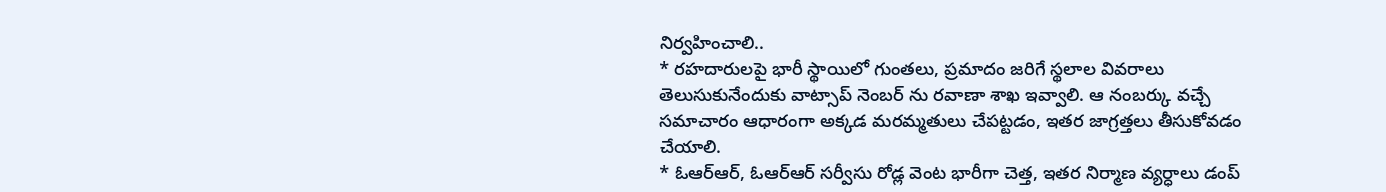నిర్వహించాలి..
* రహదారులపై భారీ స్థాయిలో గుంతలు, ప్రమాదం జరిగే స్థలాల వివరాలు తెలుసుకునేందుకు వాట్సాప్ నెంబర్ ను రవాణా శాఖ ఇవ్వాలి. ఆ నంబర్కు వచ్చే సమాచారం ఆధారంగా అక్కడ మరమ్మతులు చేపట్టడం, ఇతర జాగ్రత్తలు తీసుకోవడం చేయాలి.
* ఓఆర్ఆర్, ఓఆర్ఆర్ సర్వీసు రోడ్ల వెంట భారీగా చెత్త, ఇతర నిర్మాణ వ్యర్ధాలు డంప్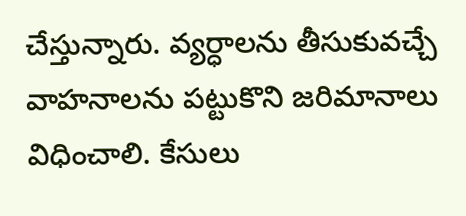చేస్తున్నారు. వ్యర్ధాలను తీసుకువచ్చే వాహనాలను పట్టుకొని జరిమానాలు విధించాలి. కేసులు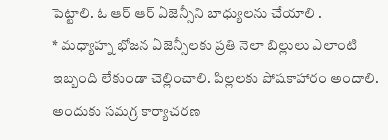పెట్టాలి. ఓ ఆర్ ఆర్ ఏజెన్సీని బాధ్యులను చేయాలి .
* మధ్యాహ్న భోజన ఏజెన్సీలకు ప్రతి నెలా బిల్లులు ఎలాంటి ఇబ్బంది లేకుండా చెల్లించాలి. పిల్లలకు పోషకాహారం అందాలి. అందుకు సమగ్ర కార్యాచరణ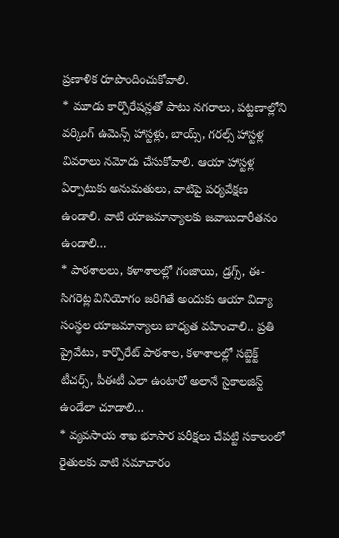ప్రణాళిక రూపొందించుకోవాలి.
* మూడు కార్పొరేషన్లతో పాటు నగరాలు, పట్టణాల్లోని వర్కింగ్ ఉమెన్స్ హాస్టళ్లు, బాయ్స్, గరల్స్ హాస్టళ్ల వివరాలు నమోదు చేసుకోవాలి. ఆయా హాస్టళ్ల ఏర్పాటుకు అనుమతులు, వాటిపై పర్యవేక్షణ ఉండాలి. వాటి యాజమాన్యాలకు జవాబుదారీతనం ఉండాలి…
* పాఠశాలలు, కళాశాలల్లో గంజాయి, డ్రగ్స్, ఈ-సిగరెట్ల వినియోగం జరిగితే అందుకు ఆయా విద్యా సంస్థల యాజమాన్యాలు బాధ్యత వహించాలి.. ప్రతి ప్రైవేటు, కార్పొరేట్ పాఠశాల, కళాశాలల్లో సబ్జెక్ట్ టీచర్స్, పీఈటీ ఎలా ఉంటారో అలానే సైకాలజిస్ట్ ఉండేలా చూడాలి…
* వ్యవసాయ శాఖ భూసార పరీక్షలు చేపట్టి సకాలంలో రైతులకు వాటి సమాచారం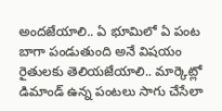అందజేయాలి.. ఏ భూమిలో ఏ పంట బాగా పండుతుంది అనే విషయం రైతులకు తెలియజేయాలి.. మార్కెట్లో డిమాండ్ ఉన్న పంటలు సాగు చేసేలా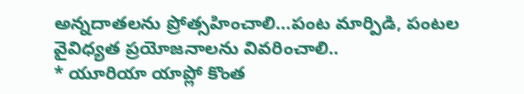అన్నదాతలను ప్రోత్సహించాలి…పంట మార్పిడి, పంటల వైవిధ్యత ప్రయోజనాలను వివరించాలి..
* యూరియా యాప్లో కొంత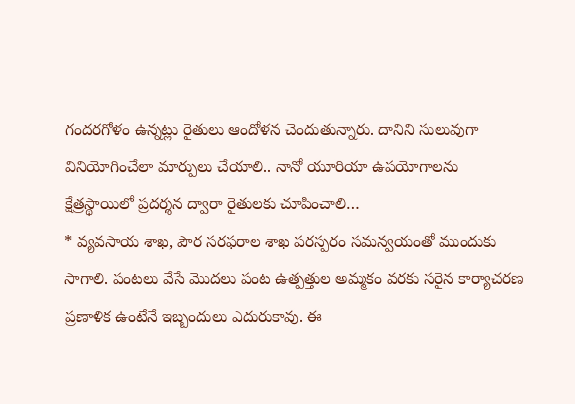గందరగోళం ఉన్నట్లు రైతులు ఆందోళన చెందుతున్నారు. దానిని సులువుగా వినియోగించేలా మార్పులు చేయాలి.. నానో యూరియా ఉపయోగాలను క్షేత్రస్థాయిలో ప్రదర్శన ద్వారా రైతులకు చూపించాలి…
* వ్యవసాయ శాఖ, పౌర సరఫరాల శాఖ పరస్పరం సమన్వయంతో ముందుకు సాగాలి. పంటలు వేసే మొదలు పంట ఉత్పత్తుల అమ్మకం వరకు సరైన కార్యాచరణ ప్రణాళిక ఉంటేనే ఇబ్బందులు ఎదురుకావు. ఈ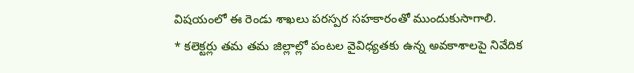విషయంలో ఈ రెండు శాఖలు పరస్పర సహకారంతో ముందుకుసాగాలి.
* కలెక్టర్లు తమ తమ జిల్లాల్లో పంటల వైవిధ్యతకు ఉన్న అవకాశాలపై నివేదిక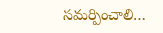సమర్పించాలి…